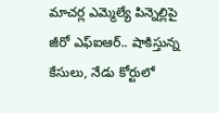మాచర్ల ఎమ్మెల్యే పిన్నెల్లిపై జీరో ఎఫ్ఐఆర్.. షాకిస్తున్న కేసులు, నేడు కోర్టులో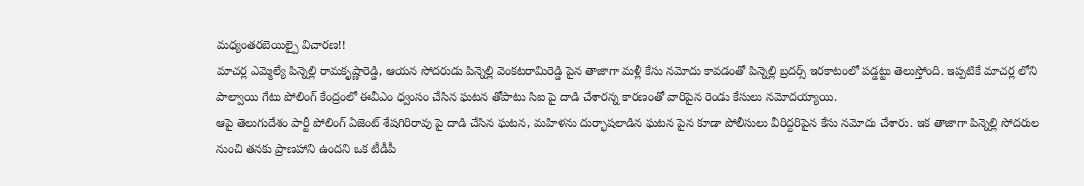మధ్యంతరబెయిల్పై విచారణ!!
మాచర్ల ఎమ్మెల్యే పిన్నెల్లి రామకృష్ణారెడ్డి, ఆయన సోదరుడు పిన్నెల్లి వెంకటరామిరెడ్డి పైన తాజాగా మళ్లీ కేసు నమోదు కావడంతో పిన్నెల్లి బ్రదర్స్ ఇరకాటంలో పడ్డట్టు తెలుస్తోంది. ఇప్పటికే మాచర్ల లోని పాల్వాయి గేటు పోలింగ్ కేంద్రంలో ఈవీఎం ధ్వంసం చేసిన ఘటన తోపాటు సిఐ పై దాడి చేశారన్న కారణంతో వారిపైన రెండు కేసులు నమోదయ్యాయి.
ఆపై తెలుగుదేశం పార్టీ పోలింగ్ ఏజెంట్ శేషగిరిరావు పై దాడి చేసిన ఘటన, మహిళను దుర్భాషలాడిన ఘటన పైన కూడా పోలీసులు వీరిద్దరిపైన కేసు నమోదు చేశారు. ఇక తాజాగా పిన్నెల్లి సోదరుల నుంచి తనకు ప్రాణహాని ఉందని ఒక టీడీపీ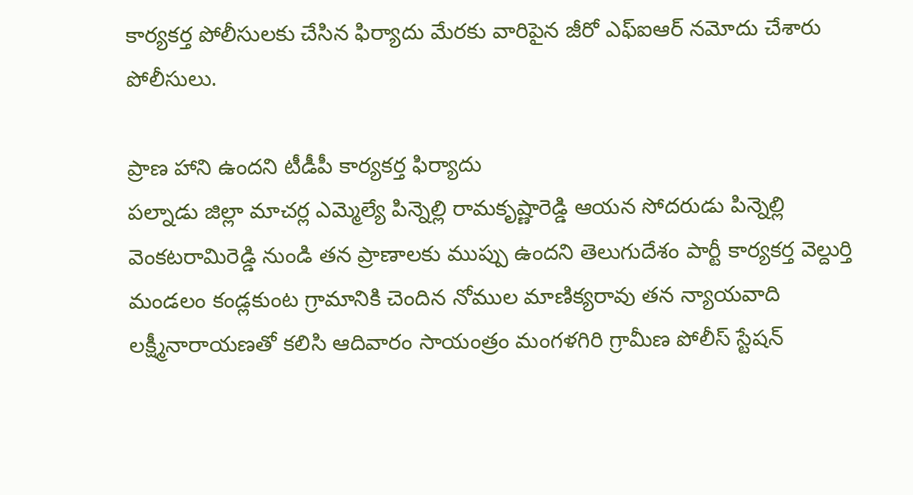కార్యకర్త పోలీసులకు చేసిన ఫిర్యాదు మేరకు వారిపైన జీరో ఎఫ్ఐఆర్ నమోదు చేశారు పోలీసులు.

ప్రాణ హాని ఉందని టీడీపీ కార్యకర్త ఫిర్యాదు
పల్నాడు జిల్లా మాచర్ల ఎమ్మెల్యే పిన్నెల్లి రామకృష్ణారెడ్డి ఆయన సోదరుడు పిన్నెల్లి వెంకటరామిరెడ్డి నుండి తన ప్రాణాలకు ముప్పు ఉందని తెలుగుదేశం పార్టీ కార్యకర్త వెల్దుర్తి మండలం కండ్లకుంట గ్రామానికి చెందిన నోముల మాణిక్యరావు తన న్యాయవాది లక్ష్మీనారాయణతో కలిసి ఆదివారం సాయంత్రం మంగళగిరి గ్రామీణ పోలీస్ స్టేషన్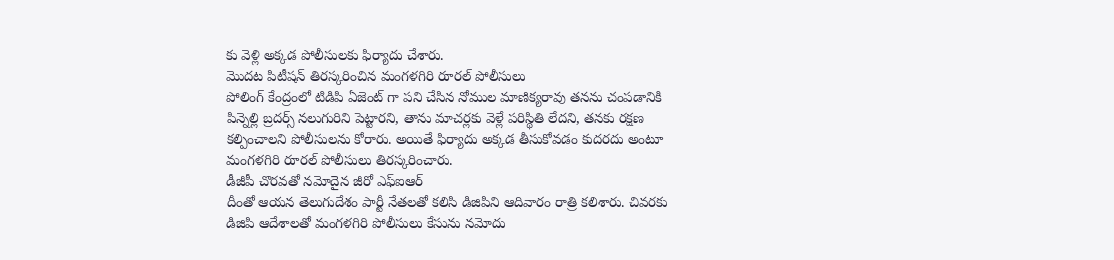కు వెళ్లి అక్కడ పోలీసులకు ఫిర్యాదు చేశారు.
మొదట పిటీషన్ తిరస్కరించిన మంగళగిరి రూరల్ పోలీసులు
పోలింగ్ కేంద్రంలో టిడిపి ఏజెంట్ గా పని చేసిన నోముల మాణిక్యరావు తనను చంపడానికి పిన్నెల్లి బ్రదర్స్ నలుగురిని పెట్టారని, తాను మాచర్లకు వెళ్లే పరిస్థితి లేదని, తనకు రక్షణ కల్పించాలని పోలీసులను కోరారు. అయితే ఫిర్యాదు అక్కడ తీసుకోవడం కుదరదు అంటూ మంగళగిరి రూరల్ పోలీసులు తిరస్కరించారు.
డీజీపీ చొరవతో నమోదైన జీరో ఎఫ్ఐఆర్
దీంతో ఆయన తెలుగుదేశం పార్టీ నేతలతో కలిసి డిజిపిని ఆదివారం రాత్రి కలిశారు. చివరకు డిజిపి ఆదేశాలతో మంగళగిరి పోలీసులు కేసును నమోదు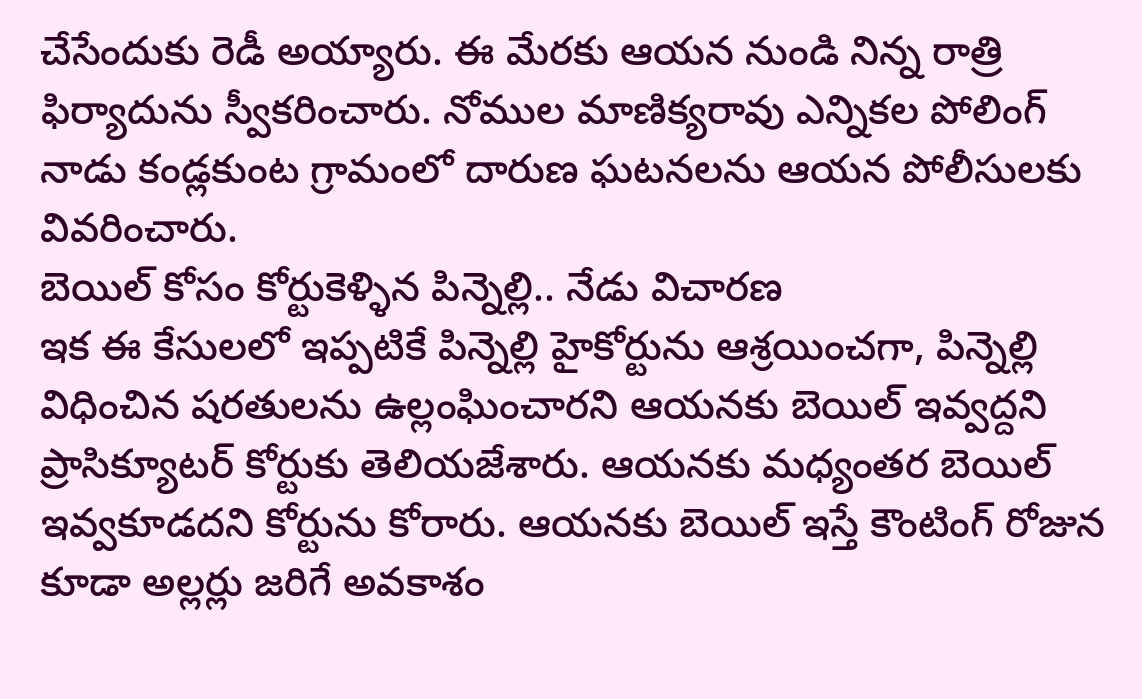చేసేందుకు రెడీ అయ్యారు. ఈ మేరకు ఆయన నుండి నిన్న రాత్రి ఫిర్యాదును స్వీకరించారు. నోముల మాణిక్యరావు ఎన్నికల పోలింగ్ నాడు కండ్లకుంట గ్రామంలో దారుణ ఘటనలను ఆయన పోలీసులకు వివరించారు.
బెయిల్ కోసం కోర్టుకెళ్ళిన పిన్నెల్లి.. నేడు విచారణ
ఇక ఈ కేసులలో ఇప్పటికే పిన్నెల్లి హైకోర్టును ఆశ్రయించగా, పిన్నెల్లి విధించిన షరతులను ఉల్లంఘించారని ఆయనకు బెయిల్ ఇవ్వద్దని ప్రాసిక్యూటర్ కోర్టుకు తెలియజేశారు. ఆయనకు మధ్యంతర బెయిల్ ఇవ్వకూడదని కోర్టును కోరారు. ఆయనకు బెయిల్ ఇస్తే కౌంటింగ్ రోజున కూడా అల్లర్లు జరిగే అవకాశం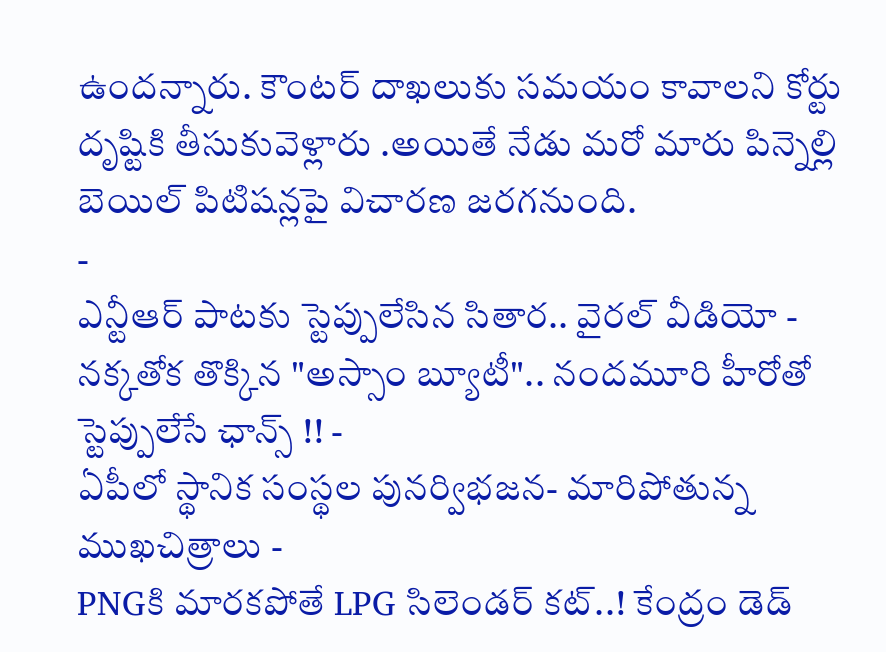ఉందన్నారు. కౌంటర్ దాఖలుకు సమయం కావాలని కోర్టు దృష్టికి తీసుకువెళ్లారు .అయితే నేడు మరో మారు పిన్నెల్లి బెయిల్ పిటిషన్లపై విచారణ జరగనుంది.
-
ఎన్టీఆర్ పాటకు స్టెప్పులేసిన సితార.. వైరల్ వీడియో -
నక్కతోక తొక్కిన "అస్సాం బ్యూటీ".. నందమూరి హీరోతో స్టెప్పులేసే ఛాన్స్ !! -
ఏపీలో స్థానిక సంస్థల పునర్విభజన- మారిపోతున్న ముఖచిత్రాలు -
PNGకి మారకపోతే LPG సిలెండర్ కట్..! కేంద్రం డెడ్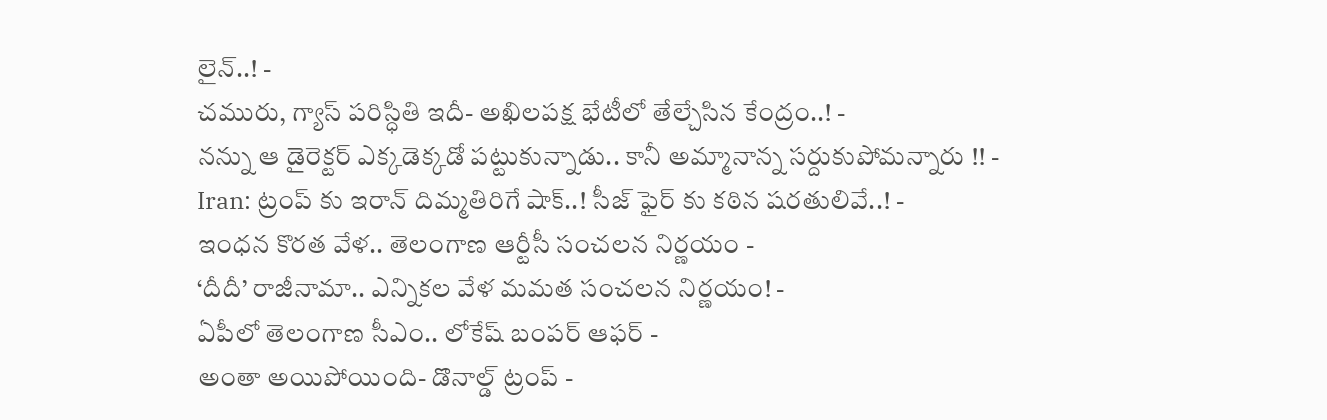లైన్..! -
చమురు, గ్యాస్ పరిస్ధితి ఇదీ- అఖిలపక్ష భేటీలో తేల్చేసిన కేంద్రం..! -
నన్ను ఆ డైరెక్టర్ ఎక్కడెక్కడో పట్టుకున్నాడు.. కానీ అమ్మానాన్న సర్దుకుపోమన్నారు !! -
Iran: ట్రంప్ కు ఇరాన్ దిమ్మతిరిగే షాక్..! సీజ్ ఫైర్ కు కఠిన షరతులివే..! -
ఇంధన కొరత వేళ.. తెలంగాణ ఆర్టీసీ సంచలన నిర్ణయం -
‘దీదీ’ రాజీనామా.. ఎన్నికల వేళ మమత సంచలన నిర్ణయం! -
ఏపీలో తెలంగాణ సీఎం.. లోకేష్ బంపర్ ఆఫర్ -
అంతా అయిపోయింది- డొనాల్డ్ ట్రంప్ -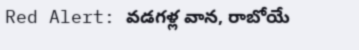Red Alert: వడగళ్ల వాన, రాబోయే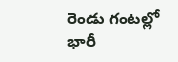రెండు గంటల్లో భారీ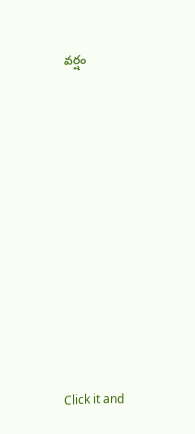వర్షం












Click it and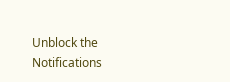Unblock the Notifications